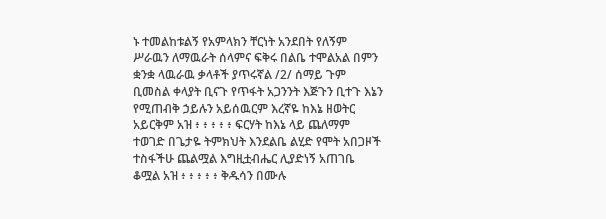ኑ ተመልከቱልኝ የአምላክን ቸርነት አንደበት የለኝም ሥራዉን ለማዉራት ሰላምና ፍቅሩ በልቤ ተሞልአል በምን ቋንቋ ላዉራዉ ቃላቶች ያጥሩኛል /2/ ሰማይ ጉም ቢመስል ቀላያት ቢናጉ የጥፋት አጋንንት እጅጉን ቢተጉ እኔን የሚጠብቅ ኃይሉን አይሰዉርም እረኛዬ ከእኔ ዘወትር አይርቅም አዝ ፥ ፥ ፥ ፥ ፥ ፍርሃት ከእኔ ላይ ጨለማም ተወገድ በጌታዬ ትምክህት እንደልቤ ልሂድ የሞት አበጋዞች ተስፋችሁ ጨልሟል እግዚቷብሔር ሊያድነኝ አጠገቤ ቆሟል አዝ ፥ ፥ ፥ ፥ ፥ ቅዱሳን በሙሉ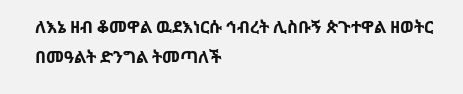ለእኔ ዘብ ቆመዋል ዉደእነርሱ ኅብረት ሊስቡኝ ጵጉተዋል ዘወትር በመዓልት ድንግል ትመጣለች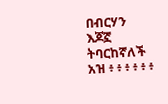በብርሃን እጆኟ ትባርከኛለች አዝ ፥ ፥ ፥ ፥ ፥ ፥